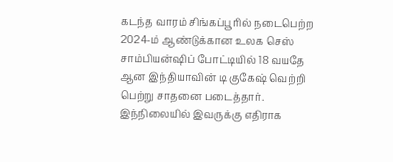கடந்த வாரம் சிங்கப்பூரில் நடைபெற்ற 2024-ம் ஆண்டுக்கான உலக செஸ் சாம்பியன்ஷிப் போட்டியில் 18 வயதே ஆன இந்தியாவின் டி குகேஷ் வெற்றி பெற்று சாதனை படைத்தார். இந்நிலையில் இவருக்கு எதிராக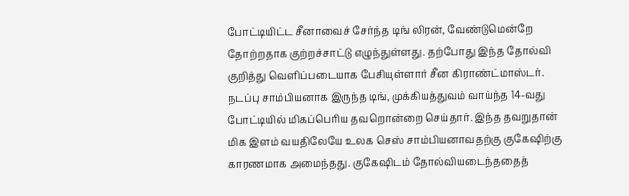போட்டியிட்ட சீனாவைச் சேர்ந்த டிங் லிரன், வேண்டுமென்றே தோற்றதாக குற்றச்சாட்டு எழுந்துள்ளது. தற்போது இந்த தோல்வி குறித்து வெளிப்படையாக பேசியுள்ளார் சீன கிராண்ட்மாஸ்டர்.
நடப்பு சாம்பியனாக இருந்த டிங், முக்கியத்துவம் வாய்ந்த 14-வது போட்டியில் மிகப்பெரிய தவறொன்றை செய்தார். இந்த தவறுதான் மிக இளம் வயதிலேயே உலக செஸ் சாம்பியனாவதற்கு குகேஷிற்கு காரணமாக அமைந்தது. குகேஷிடம் தோல்வியடைந்ததைத்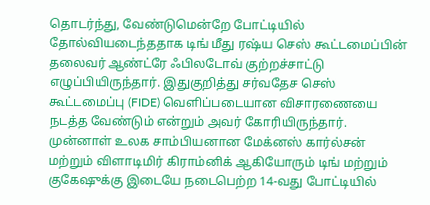தொடர்ந்து, வேண்டுமென்றே போட்டியில் தோல்வியடைந்ததாக டிங் மீது ரஷ்ய செஸ் கூட்டமைப்பின் தலைவர் ஆண்ட்ரே ஃபிலடோவ் குற்றச்சாட்டு எழுப்பியிருந்தார். இதுகுறித்து சர்வதேச செஸ் கூட்டமைப்பு (FIDE) வெளிப்படையான விசாரணையை நடத்த வேண்டும் என்றும் அவர் கோரியிருந்தார்.
முன்னாள் உலக சாம்பியனான மேக்னஸ் கார்ல்சன் மற்றும் விளாடிமிர் கிராம்னிக் ஆகியோரும் டிங் மற்றும் குகேஷுக்கு இடையே நடைபெற்ற 14-வது போட்டியில்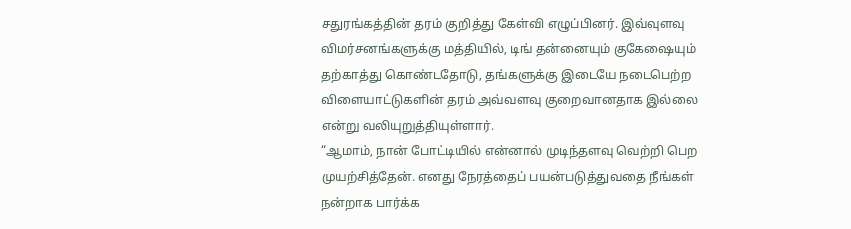சதுரங்கத்தின் தரம் குறித்து கேள்வி எழுப்பினர். இவ்வுளவு விமர்சனங்களுக்கு மத்தியில், டிங் தன்னையும் குகேஷையும் தற்காத்து கொண்டதோடு, தங்களுக்கு இடையே நடைபெற்ற விளையாட்டுகளின் தரம் அவ்வளவு குறைவானதாக இல்லை என்று வலியுறுத்தியுள்ளார்.
“ஆமாம், நான் போட்டியில் என்னால் முடிந்தளவு வெற்றி பெற முயற்சித்தேன். எனது நேரத்தைப் பயன்படுத்துவதை நீங்கள் நன்றாக பார்க்க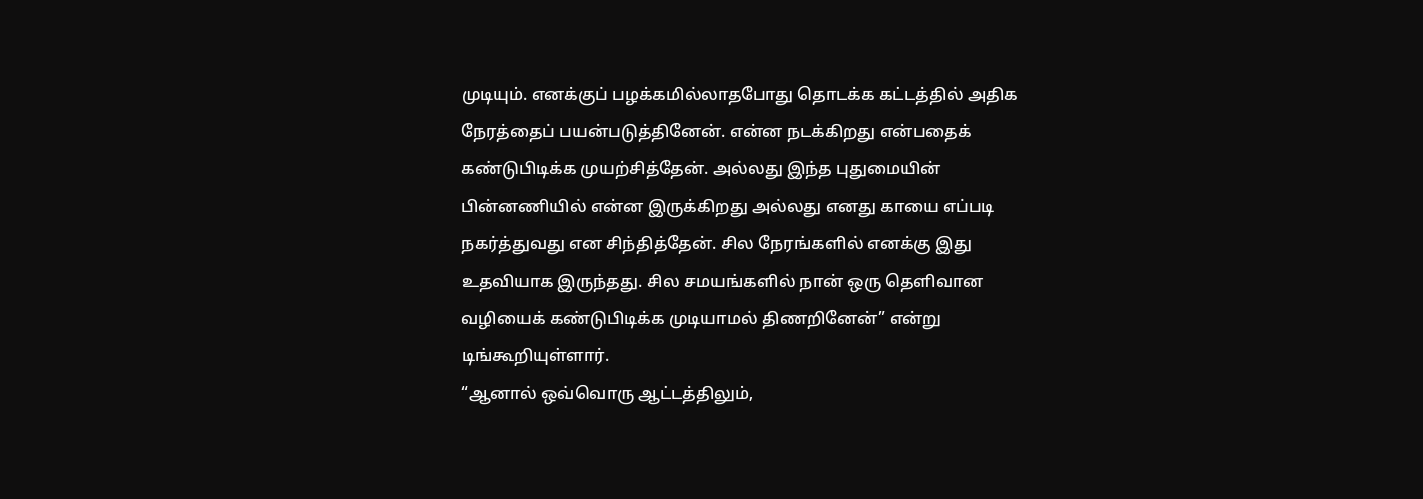முடியும். எனக்குப் பழக்கமில்லாதபோது தொடக்க கட்டத்தில் அதிக நேரத்தைப் பயன்படுத்தினேன். என்ன நடக்கிறது என்பதைக் கண்டுபிடிக்க முயற்சித்தேன். அல்லது இந்த புதுமையின் பின்னணியில் என்ன இருக்கிறது அல்லது எனது காயை எப்படி நகர்த்துவது என சிந்தித்தேன். சில நேரங்களில் எனக்கு இது உதவியாக இருந்தது. சில சமயங்களில் நான் ஒரு தெளிவான வழியைக் கண்டுபிடிக்க முடியாமல் திணறினேன்” என்று டிங்கூறியுள்ளார்.
“ஆனால் ஒவ்வொரு ஆட்டத்திலும்,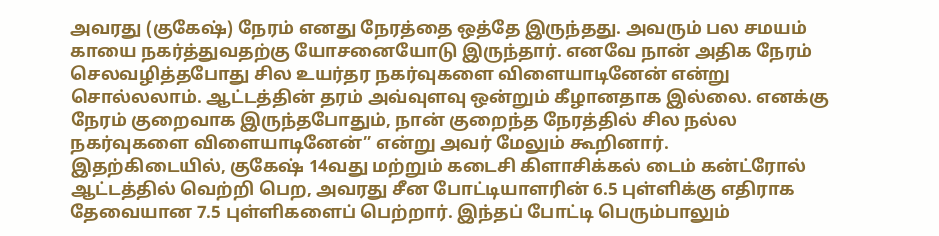அவரது (குகேஷ்) நேரம் எனது நேரத்தை ஒத்தே இருந்தது. அவரும் பல சமயம் காயை நகர்த்துவதற்கு யோசனையோடு இருந்தார். எனவே நான் அதிக நேரம் செலவழித்தபோது சில உயர்தர நகர்வுகளை விளையாடினேன் என்று சொல்லலாம். ஆட்டத்தின் தரம் அவ்வுளவு ஒன்றும் கீழானதாக இல்லை. எனக்கு நேரம் குறைவாக இருந்தபோதும், நான் குறைந்த நேரத்தில் சில நல்ல நகர்வுகளை விளையாடினேன்” என்று அவர் மேலும் கூறினார்.
இதற்கிடையில், குகேஷ் 14வது மற்றும் கடைசி கிளாசிக்கல் டைம் கன்ட்ரோல் ஆட்டத்தில் வெற்றி பெற, அவரது சீன போட்டியாளரின் 6.5 புள்ளிக்கு எதிராக தேவையான 7.5 புள்ளிகளைப் பெற்றார். இந்தப் போட்டி பெரும்பாலும்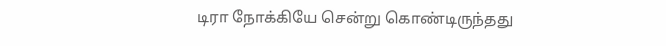டிரா நோக்கியே சென்று கொண்டிருந்தது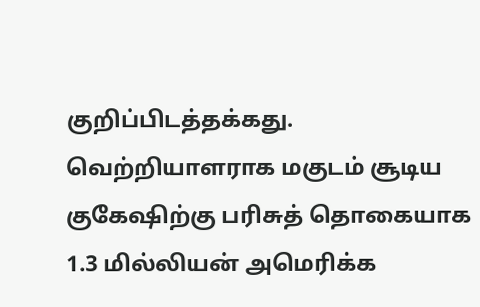குறிப்பிடத்தக்கது. வெற்றியாளராக மகுடம் சூடிய குகேஷிற்கு பரிசுத் தொகையாக 1.3 மில்லியன் அமெரிக்க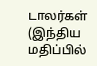டாலர்கள் (இந்திய மதிப்பில்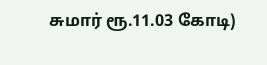சுமார் ரூ.11.03 கோடி)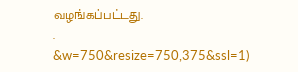வழங்கப்பட்டது.
.
&w=750&resize=750,375&ssl=1)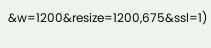&w=1200&resize=1200,675&ssl=1)